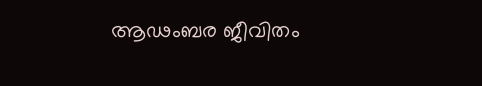ആഢംബര ജീവിതം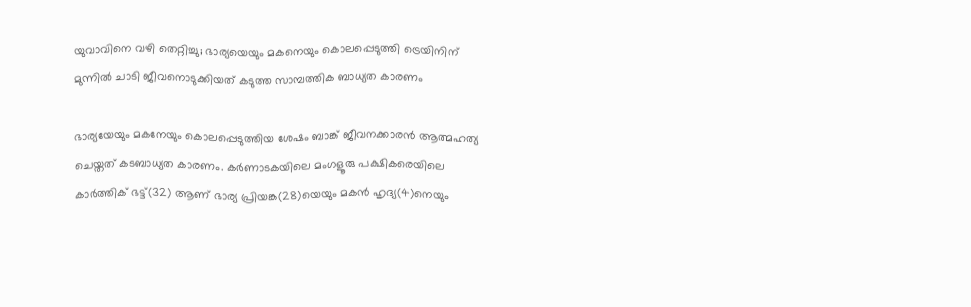യുവാവിനെ വഴി തെറ്റിച്ചു; ഭാര്യയെയും മകനെയും കൊലപ്പെടുത്തി ട്രെയിനിന് മുന്നില്‍ ചാടി ജീവനൊടുക്കിയത് കടുത്ത സാമ്പത്തിക ബാധ്യത കാരണം

ഭാര്യയേയും മകനേയും കൊലപ്പെടുത്തിയ ശേഷം ബാങ്ക് ജീവനക്കാരന്‍ ആത്മഹത്യ ചെയ്തത് കടബാധ്യത കാരണം. കര്‍ണാടകയിലെ മംഗളൂരു പക്ഷികരെയിലെ കാര്‍ത്തിക് ഭട്ട്(32) ആണ് ഭാര്യ പ്രിയങ്ക(28)യെയും മകന്‍ ഹൃദ്യ(4)നെയും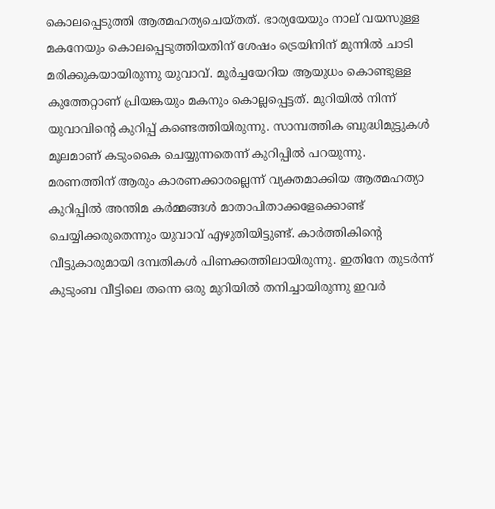കൊലപ്പെടുത്തി ആത്മഹത്യചെയ്തത്. ഭാര്യയേയും നാല് വയസുള്ള മകനേയും കൊലപ്പെടുത്തിയതിന് ശേഷം ട്രെയിനിന് മുന്നില്‍ ചാടി മരിക്കുകയായിരുന്നു യുവാവ്. മൂര്‍ച്ചയേറിയ ആയുധം കൊണ്ടുള്ള കുത്തേറ്റാണ് പ്രിയങ്കയും മകനും കൊല്ലപ്പെട്ടത്. മുറിയില്‍ നിന്ന് യുവാവിന്റെ കുറിപ്പ് കണ്ടെത്തിയിരുന്നു. സാമ്പത്തിക ബുദ്ധിമുട്ടുകള്‍ മൂലമാണ് കടുംകൈ ചെയ്യുന്നതെന്ന് കുറിപ്പില്‍ പറയുന്നു.
മരണത്തിന് ആരും കാരണക്കാരല്ലെന്ന് വ്യക്തമാക്കിയ ആത്മഹത്യാ കുറിപ്പില്‍ അന്തിമ കര്‍മ്മങ്ങള്‍ മാതാപിതാക്കളേക്കൊണ്ട് ചെയ്യിക്കരുതെന്നും യുവാവ് എഴുതിയിട്ടുണ്ട്. കാര്‍ത്തികിന്റെ വീട്ടുകാരുമായി ദമ്പതികള്‍ പിണക്കത്തിലായിരുന്നു. ഇതിനേ തുടര്‍ന്ന് കുടുംബ വീട്ടിലെ തന്നെ ഒരു മുറിയില്‍ തനിച്ചായിരുന്നു ഇവര്‍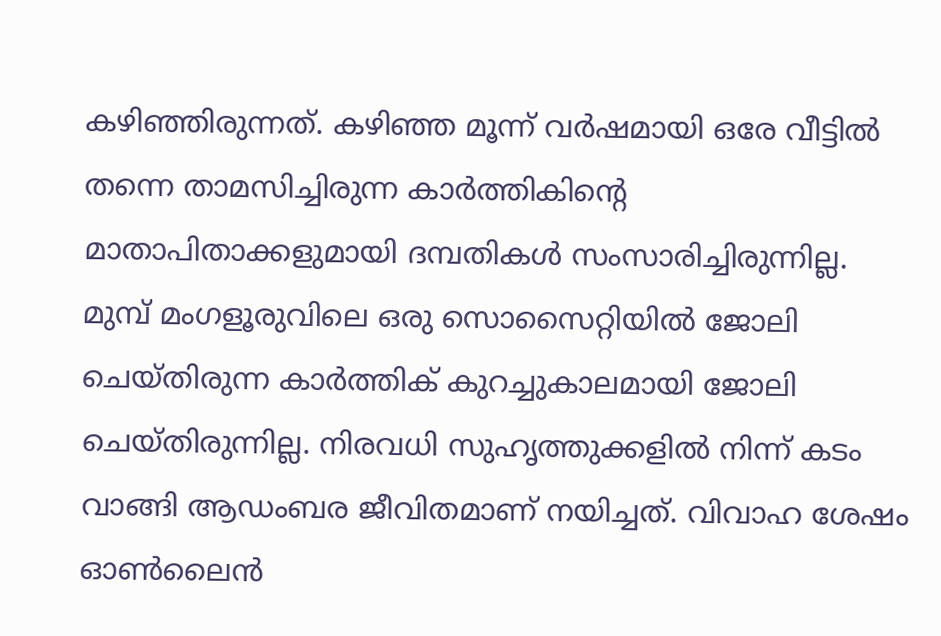കഴിഞ്ഞിരുന്നത്. കഴിഞ്ഞ മൂന്ന് വര്‍ഷമായി ഒരേ വീട്ടില്‍ തന്നെ താമസിച്ചിരുന്ന കാര്‍ത്തികിന്റെ മാതാപിതാക്കളുമായി ദമ്പതികള്‍ സംസാരിച്ചിരുന്നില്ല.
മുമ്പ് മംഗളൂരുവിലെ ഒരു സൊസൈറ്റിയില്‍ ജോലി ചെയ്തിരുന്ന കാര്‍ത്തിക് കുറച്ചുകാലമായി ജോലി ചെയ്തിരുന്നില്ല. നിരവധി സുഹൃത്തുക്കളില്‍ നിന്ന് കടം വാങ്ങി ആഡംബര ജീവിതമാണ് നയിച്ചത്. വിവാഹ ശേഷം ഓണ്‍ലൈന്‍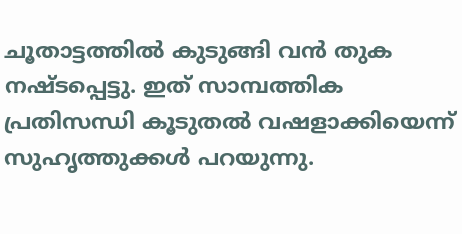ചൂതാട്ടത്തില്‍ കുടുങ്ങി വന്‍ തുക നഷ്ടപ്പെട്ടു. ഇത് സാമ്പത്തിക പ്രതിസന്ധി കൂടുതല്‍ വഷളാക്കിയെന്ന് സുഹൃത്തുക്കള്‍ പറയുന്നു.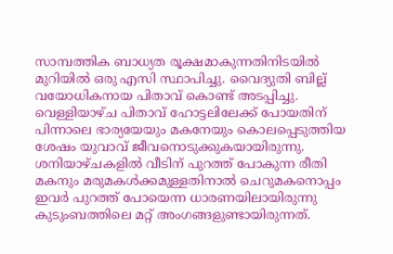സാമ്പത്തിക ബാധ്യത രൂക്ഷമാകുന്നതിനിടയില്‍ മുറിയില്‍ ഒരു എസി സ്ഥാപിച്ചു. വൈദ്യുതി ബില്ല് വയോധികനായ പിതാവ് കൊണ്ട് അടപ്പിച്ചു. വെള്ളിയാഴ്ച പിതാവ് ഹോട്ടലിലേക്ക് പോയതിന് പിന്നാലെ ഭാര്യയേയും മകനേയും കൊലപ്പെടുത്തിയ ശേഷം യുവാവ് ജീവനൊടുക്കുകയായിരുന്നു. ശനിയാഴ്ചകളില്‍ വീടിന് പുറത്ത് പോകുന്ന രീതി മകനും മരുമകള്‍ക്കമുള്ളതിനാല്‍ ചെറുമകനൊപ്പം ഇവര്‍ പുറത്ത് പോയെന്ന ധാരണയിലായിരുന്നു കുടുംബത്തിലെ മറ്റ് അംഗങ്ങളുണ്ടായിരുന്നത്.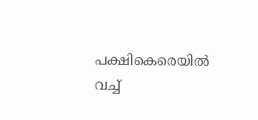പക്ഷികെരെയില്‍ വച്ച്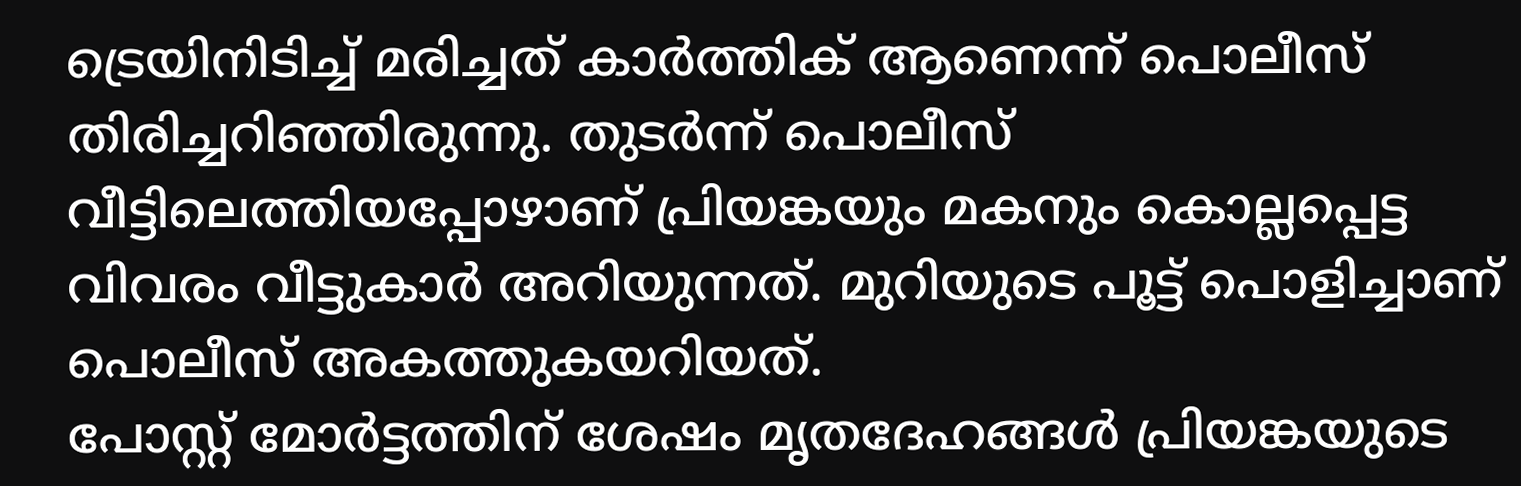ട്രെയിനിടിച്ച് മരിച്ചത് കാര്‍ത്തിക് ആണെന്ന് പൊലീസ് തിരിച്ചറിഞ്ഞിരുന്നു. തുടര്‍ന്ന് പൊലീസ് വീട്ടിലെത്തിയപ്പോഴാണ് പ്രിയങ്കയും മകനും കൊല്ലപ്പെട്ട വിവരം വീട്ടുകാര്‍ അറിയുന്നത്. മുറിയുടെ പൂട്ട് പൊളിച്ചാണ് പൊലീസ് അകത്തുകയറിയത്.
പോസ്റ്റ് മോര്‍ട്ടത്തിന് ശേഷം മൃതദേഹങ്ങള്‍ പ്രിയങ്കയുടെ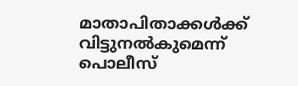മാതാപിതാക്കള്‍ക്ക് വിട്ടുനല്‍കുമെന്ന് പൊലീസ്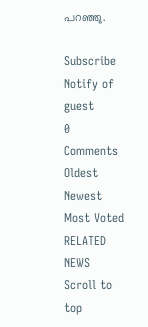പറഞ്ഞു.

Subscribe
Notify of
guest
0 Comments
Oldest
Newest Most Voted
RELATED NEWS
Scroll to top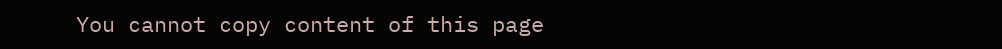You cannot copy content of this page